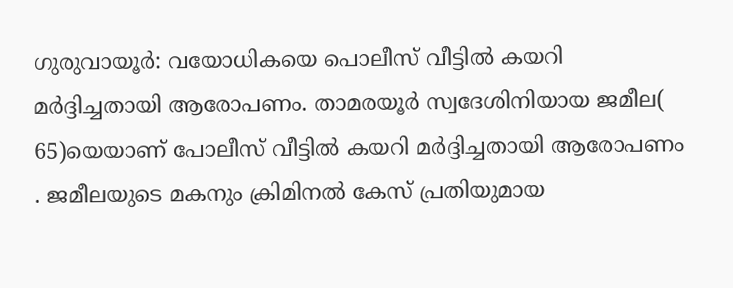ഗുരുവായൂർ: വയോധികയെ പൊലീസ് വീട്ടിൽ കയറി മർദ്ദിച്ചതായി ആരോപണം. താമരയൂർ സ്വദേശിനിയായ ജമീല( 65)യെയാണ് പോലീസ് വീട്ടിൽ കയറി മർദ്ദിച്ചതായി ആരോപണം . ജമീലയുടെ മകനും ക്രിമിനൽ കേസ് പ്രതിയുമായ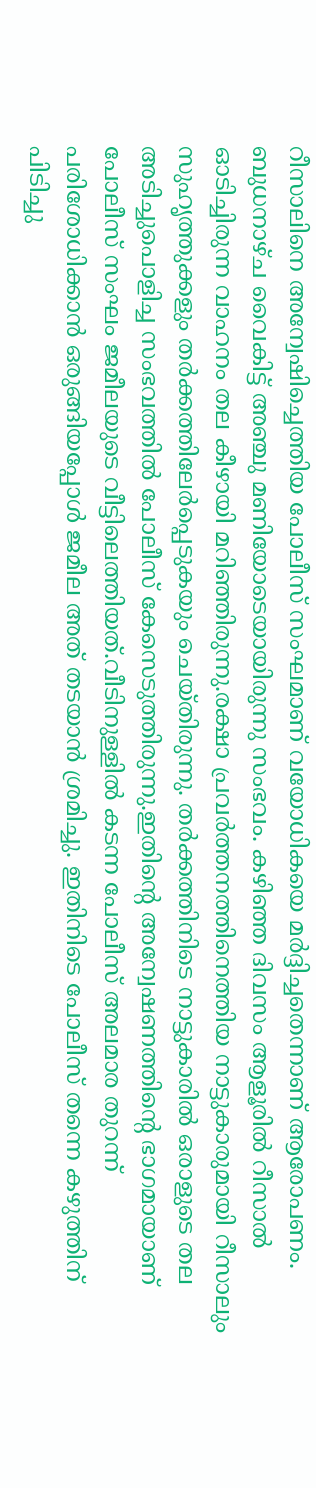റീസാലിനെ അന്വേഷിച്ചെത്തിയ പോലീസ് സംഘമാണ് വയോധികയെ മർദ്ദിച്ചതെന്നാണ് ആരോപണം. ബുധനാഴ്ച വൈകിട്ട് അഞ്ചു മണിയോടെയായിരുന്നു സംഭവം. കഴിഞ്ഞ ദിവസം ആളൂരിൽ റീസാൽ ഓടിച്ചിരുന്ന വാഹനം തല കീഴായി മറിഞ്ഞിരുന്നു.രക്ഷാ പ്രവർത്തനത്തിനെത്തിയ നാട്ടുകാരുമായി റീസാലും സുഹൃത്തുക്കളും തർക്കത്തിലേർപ്പെടുകയും ചെയ്തിരുന്നു. തർക്കത്തിനിടെ നാട്ടുകാരിൽ ഒരാളുടെ തല അടിച്ചുപൊളിച്ച സംഭവത്തിൽ പോലീസ് കേസെടുത്തിരുന്നു.ഇതിന്റെ അന്വേഷണത്തിന്റെ ഭാഗമായാണ് പോലീസ് സംഘം ജമീലയുടെ വീട്ടിലെത്തിയത്.വീടിനുള്ളിൽ കടന്ന പോലീസ് അലമാര തുറന്ന് പരിശോധിക്കാൻ ഒരുങ്ങിയപ്പോൾ ജമീല അത് തടയാൻ ശ്രമിച്ചു. ഇതിനിടെ പോലീസ് തന്നെ കഴുത്തിന് പിടിച്ചു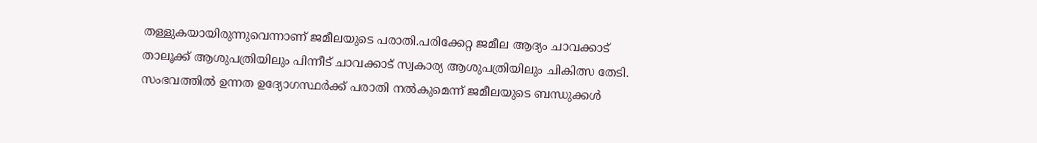തള്ളുകയായിരുന്നുവെന്നാണ് ജമീലയുടെ പരാതി.പരിക്കേറ്റ ജമീല ആദ്യം ചാവക്കാട് താലൂക്ക് ആശുപത്രിയിലും പിന്നീട് ചാവക്കാട് സ്വകാര്യ ആശുപത്രിയിലും ചികിത്സ തേടി. സംഭവത്തിൽ ഉന്നത ഉദ്യോഗസ്ഥർക്ക് പരാതി നൽകുമെന്ന് ജമീലയുടെ ബന്ധുക്കൾ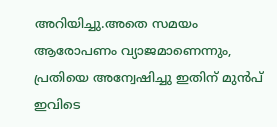അറിയിച്ചു.അതെ സമയം ആരോപണം വ്യാജമാണെന്നും, പ്രതിയെ അന്വേഷിച്ചു ഇതിന് മുൻപ് ഇവിടെ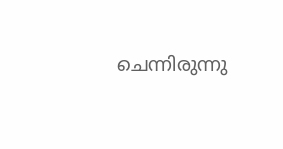ചെന്നിരുന്നു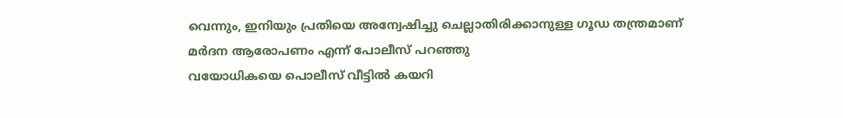വെന്നും, ഇനിയും പ്രതിയെ അന്വേഷിച്ചു ചെല്ലാതിരിക്കാനുള്ള ഗൂഡ തന്ത്രമാണ് മർദന ആരോപണം എന്ന് പോലീസ് പറഞ്ഞു
വയോധികയെ പൊലീസ് വീട്ടിൽ കയറി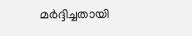മർദ്ദിച്ചതായി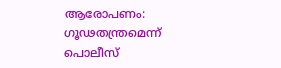ആരോപണം: ഗൂഢതന്ത്രമെന്ന് പൊലീസ്